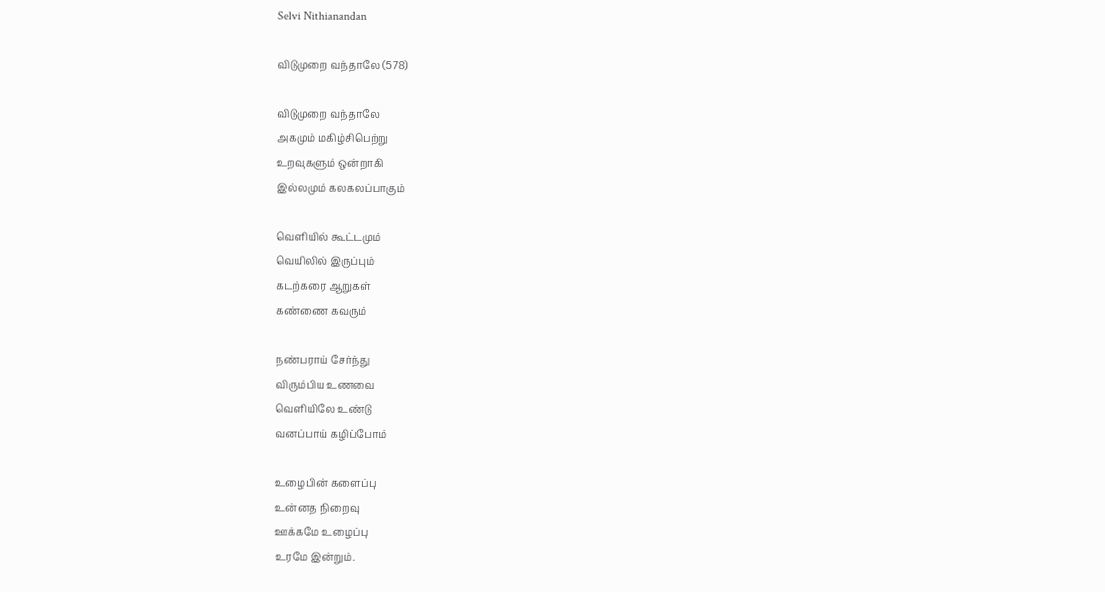Selvi Nithianandan

விடுமுறை வந்தாலே (578)

விடுமுறை வந்தாலே
அகமும் மகிழ்சிபெற்று
உறவுகளும் ஒன்றாகி
இல்லமும் கலகலப்பாகும்

வெளியில் கூட்டமும்
வெயிலில் இருப்பும்
கடற்கரை ஆறுகள்
கண்ணை கவரும்

நண்பராய் சேர்ந்து
விரும்பிய உணவை
வெளியிலே உண்டு
வனப்பாய் கழிப்போம்

உழைபின் களைப்பு
உன்னத நிறைவு
ஊக்கமே உழைப்பு
உரமே இன்றும்.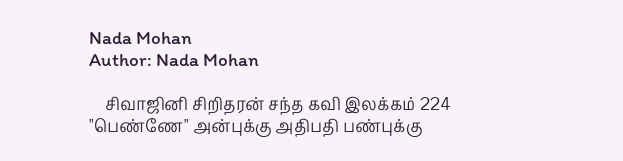Nada Mohan
Author: Nada Mohan

    சிவாஜினி சிறிதரன் சந்த கவி இலக்கம் 224 "பெண்ணே" அன்புக்கு அதிபதி பண்புக்கு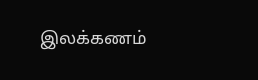இலக்கணம்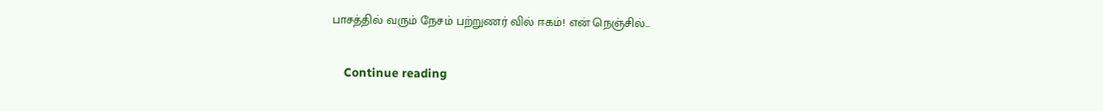பாசத்தில் வரும் நேசம் பற்றுணர் வில் ஈகம்! என் நெஞ்சில்...

    Continue reading